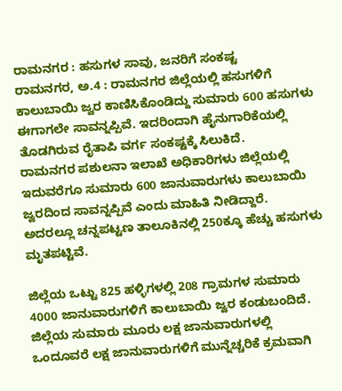ರಾಮನಗರ : ಹಸುಗಳ ಸಾವು, ಜನರಿಗೆ ಸಂಕಷ್ಟ
ರಾಮನಗರ, ಅ.4 : ರಾಮನಗರ ಜಿಲ್ಲೆಯಲ್ಲಿ ಹಸುಗಳಿಗೆ ಕಾಲುಬಾಯಿ ಜ್ವರ ಕಾಣಿಸಿಕೊಂಡಿದ್ದು ಸುಮಾರು 600 ಹಸುಗಳು ಈಗಾಗಲೇ ಸಾವನ್ನಪ್ಪಿವೆ. ಇದರಿಂದಾಗಿ ಹೈನುಗಾರಿಕೆಯಲ್ಲಿ ತೊಡಗಿರುವ ರೈತಾಪಿ ವರ್ಗ ಸಂಕಷ್ಟಕ್ಕೆ ಸಿಲುಕಿದೆ.
ರಾಮನಗರ ಪಶುಲನಾ ಇಲಾಖೆ ಅಧಿಕಾರಿಗಳು ಜಿಲ್ಲೆಯಲ್ಲಿ ಇದುವರೆಗೂ ಸುಮಾರು 600 ಜಾನುವಾರುಗಳು ಕಾಲುಬಾಯಿ ಜ್ವರದಿಂದ ಸಾವನ್ನಪ್ಪಿವೆ ಎಂದು ಮಾಹಿತಿ ನೀಡಿದ್ದಾರೆ. ಅದರಲ್ಲೂ ಚನ್ನಪಟ್ಟಣ ತಾಲೂಕಿನಲ್ಲಿ 250ಕ್ಕೂ ಹೆಚ್ಚು ಹಸುಗಳು ಮೃತಪಟ್ಟಿವೆ.

ಜಿಲ್ಲೆಯ ಒಟ್ಟು 825 ಹಳ್ಳಿಗಳಲ್ಲಿ 208 ಗ್ರಾಮಗಳ ಸುಮಾರು 4000 ಜಾನುವಾರುಗಳಿಗೆ ಕಾಲುಬಾಯಿ ಜ್ವರ ಕಂಡುಬಂದಿದೆ. ಜಿಲ್ಲೆಯ ಸುಮಾರು ಮೂರು ಲಕ್ಷ ಜಾನುವಾರುಗಳಲ್ಲಿ ಒಂದೂವರೆ ಲಕ್ಷ ಜಾನುವಾರುಗಳಿಗೆ ಮುನ್ನೆಚ್ಚರಿಕೆ ಕ್ರಮವಾಗಿ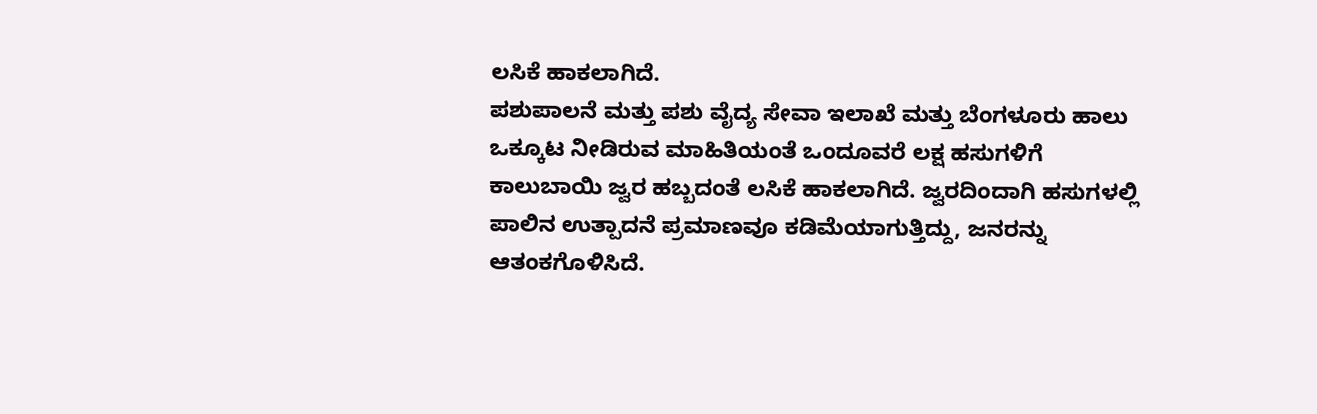ಲಸಿಕೆ ಹಾಕಲಾಗಿದೆ.
ಪಶುಪಾಲನೆ ಮತ್ತು ಪಶು ವೈದ್ಯ ಸೇವಾ ಇಲಾಖೆ ಮತ್ತು ಬೆಂಗಳೂರು ಹಾಲು ಒಕ್ಕೂಟ ನೀಡಿರುವ ಮಾಹಿತಿಯಂತೆ ಒಂದೂವರೆ ಲಕ್ಷ ಹಸುಗಳಿಗೆ ಕಾಲುಬಾಯಿ ಜ್ವರ ಹಬ್ಬದಂತೆ ಲಸಿಕೆ ಹಾಕಲಾಗಿದೆ. ಜ್ವರದಿಂದಾಗಿ ಹಸುಗಳಲ್ಲಿ ಪಾಲಿನ ಉತ್ಪಾದನೆ ಪ್ರಮಾಣವೂ ಕಡಿಮೆಯಾಗುತ್ತಿದ್ದು, ಜನರನ್ನು ಆತಂಕಗೊಳಿಸಿದೆ.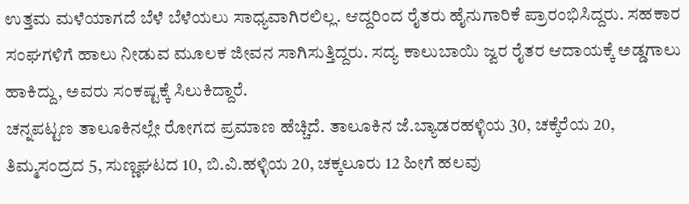ಉತ್ತಮ ಮಳೆಯಾಗದೆ ಬೆಳೆ ಬೆಳೆಯಲು ಸಾಧ್ಯವಾಗಿರಲಿಲ್ಲ. ಆದ್ದರಿಂದ ರೈತರು ಹೈನುಗಾರಿಕೆ ಪ್ರಾರಂಭಿಸಿದ್ದರು. ಸಹಕಾರ ಸಂಘಗಳಿಗೆ ಹಾಲು ನೀಡುವ ಮೂಲಕ ಜೀವನ ಸಾಗಿಸುತ್ತಿದ್ದರು. ಸದ್ಯ ಕಾಲುಬಾಯಿ ಜ್ವರ ರೈತರ ಆದಾಯಕ್ಕೆ ಅಡ್ಡಗಾಲು ಹಾಕಿದ್ದು, ಅವರು ಸಂಕಷ್ಟಕ್ಕೆ ಸಿಲುಕಿದ್ದಾರೆ.
ಚನ್ನಪಟ್ಟಣ ತಾಲೂಕಿನಲ್ಲೇ ರೋಗದ ಪ್ರಮಾಣ ಹೆಚ್ಚಿದೆ. ತಾಲೂಕಿನ ಜೆ.ಬ್ಯಾಡರಹಳ್ಳಿಯ 30, ಚಕ್ಕೆರೆಯ 20, ತಿಮ್ಮಸಂದ್ರದ 5, ಸುಣ್ಣಘಟದ 10, ಬಿ.ವಿ.ಹಳ್ಳಿಯ 20, ಚಕ್ಕಲೂರು 12 ಹೀಗೆ ಹಲವು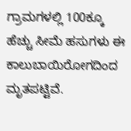ಗ್ರಾಮಗಳಲ್ಲಿ 100ಕ್ಕೂ ಹೆಚ್ಚು ಸೀಮೆ ಹಸುಗಳು ಈ ಕಾಲುಬಾಯಿರೋಗದಿಂದ ಮೃತಪಟ್ಟಿವೆ.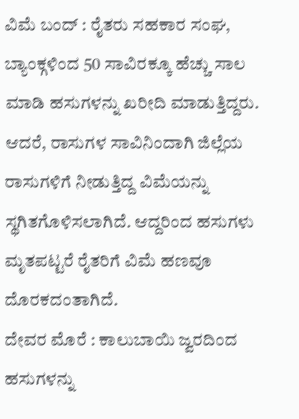ವಿಮೆ ಬಂದ್ : ರೈತರು ಸಹಕಾರ ಸಂಘ, ಬ್ಯಾಂಕ್ಗಳಿಂದ 50 ಸಾವಿರಕ್ಕೂ ಹೆಚ್ಚು ಸಾಲ ಮಾಡಿ ಹಸುಗಳನ್ನು ಖರೀದಿ ಮಾಡುತ್ತಿದ್ದರು. ಆದರೆ, ರಾಸುಗಳ ಸಾವಿನಿಂದಾಗಿ ಜಿಲ್ಲೆಯ ರಾಸುಗಳಿಗೆ ನೀಡುತ್ತಿದ್ದ ವಿಮೆಯನ್ನು ಸ್ಥಗಿತಗೊಳಿಸಲಾಗಿದೆ. ಆದ್ದರಿಂದ ಹಸುಗಳು ಮೃತಪಟ್ಟರೆ ರೈತರಿಗೆ ವಿಮೆ ಹಣವೂ ದೊರಕದಂತಾಗಿದೆ.
ದೇವರ ಮೊರೆ : ಕಾಲುಬಾಯಿ ಜ್ವರದಿಂದ ಹಸುಗಳನ್ನು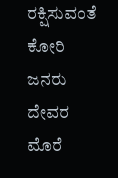ರಕ್ಷಿಸುವಂತೆ ಕೋರಿ ಜನರು ದೇವರ ಮೊರೆ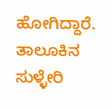ಹೋಗಿದ್ದಾರೆ. ತಾಲೂಕಿನ ಸುಳ್ಳೇರಿ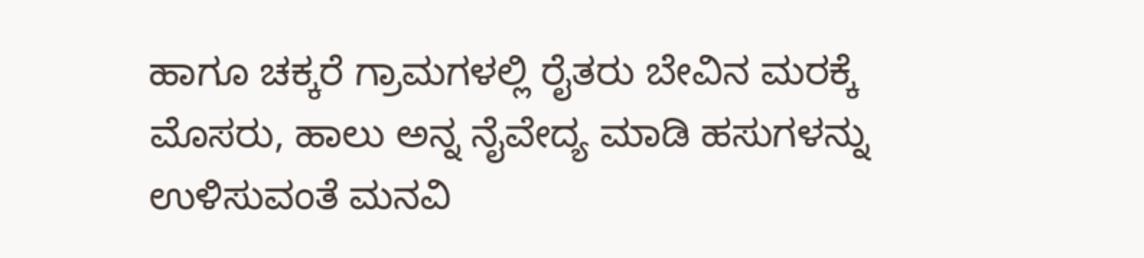ಹಾಗೂ ಚಕ್ಕರೆ ಗ್ರಾಮಗಳಲ್ಲಿ ರೈತರು ಬೇವಿನ ಮರಕ್ಕೆ ಮೊಸರು, ಹಾಲು ಅನ್ನ ನೈವೇದ್ಯ ಮಾಡಿ ಹಸುಗಳನ್ನು ಉಳಿಸುವಂತೆ ಮನವಿ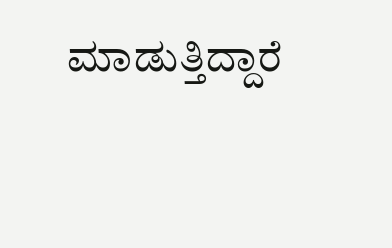ಮಾಡುತ್ತಿದ್ದಾರೆ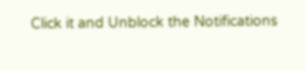Click it and Unblock the Notifications